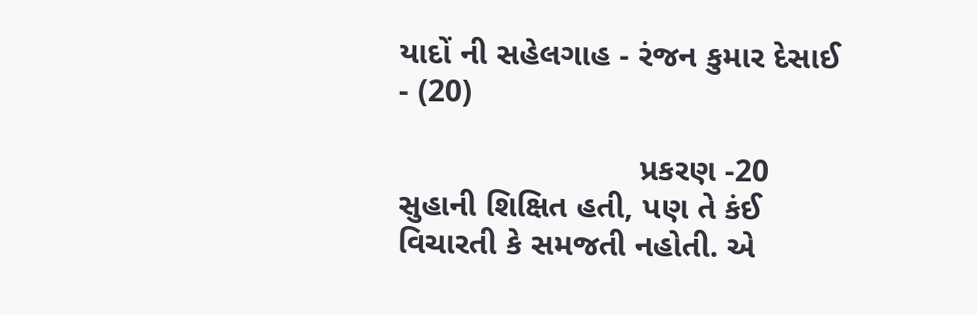યાદોં ની સહેલગાહ - રંજન કુમાર દેસાઈ - (20)

                           પ્રકરણ -20       સુહાની શિક્ષિત હતી, પણ તે કંઈ વિચારતી કે સમજતી નહોતી. એ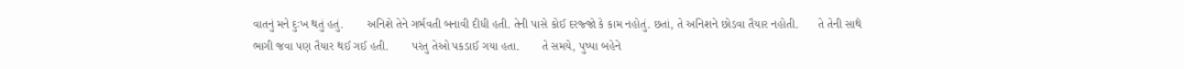વાતનું મને દુઃખ થતું હતું.       અનિશે તેને ગર્ભવતી બનાવી દીધી હતી. તેની પાસે કોઈ દરજ્જો કે કામ નહોતું. છતાં, તે અનિશને છોડવા તૈયાર નહોતી.      તે તેની સાથે ભાગી જવા પણ તૈયાર થઈ ગઈ હતી.       પરંતુ તેઓ પકડાઈ ગયા હતા.       તે સમયે, પુષ્પા બહેને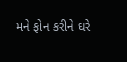મને ફોન કરીને ઘરે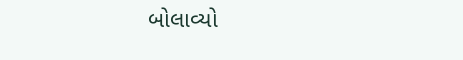બોલાવ્યો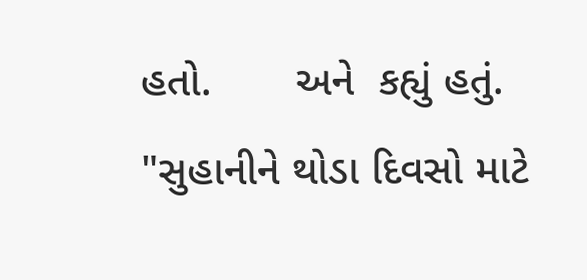હતો.       અને  કહ્યું હતું.       "સુહાનીને થોડા દિવસો માટે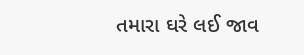તમારા ઘરે લઈ જાવ